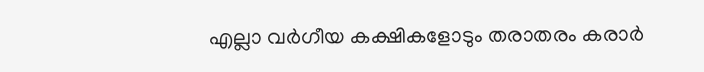എല്ലാ വർഗീയ കക്ഷികളോടും തരാതരം കരാർ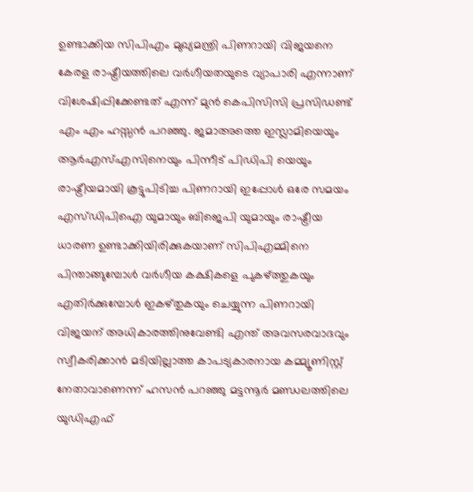ഉണ്ടാക്കിയ സിപിഎം മുഖ്യമന്ത്രി പിണറായി വിജയനെ കേരള രാഷ്ട്രീയത്തിലെ വർഗീയതയുടെ വ്യാപാരി എന്നാണ് വിശേഷിപ്പിക്കേണ്ടത് എന്ന് മുൻ കെപിസിസി പ്രസിഡണ്ട് എം എം ഹസ്സൻ പറഞ്ഞു. ജമാഅത്തെ ഇസ്ലാമിയെയും ആർഎസ്എസിനെയും പിന്നീട് പിഡിപി യെയും രാഷ്ട്രീയമായി കൂട്ടുപിടിച്ച പിണറായി ഇപ്പോൾ ഒരേ സമയം എസ്ഡിപിഐ യുമായും ബിജെപി യുമായും രാഷ്ട്രീയ ധാരണ ഉണ്ടാക്കിയിരിക്കുകയാണ് സിപിഎമ്മിനെ പിന്താങ്ങുമ്പോൾ വർഗീയ കക്ഷികളെ പുകഴ്ത്തുകയും എതിർക്കുമ്പോൾ ഇകഴ്തുകയും ചെയ്യുന്ന പിണറായി വിജയന് അധികാരത്തിനുവേണ്ടി എന്ത് അവസരവാദവും സ്വീകരിക്കാൻ മടിയില്ലാത്ത കാപട്യകാരനായ കമ്മ്യൂണിസ്റ്റ് നേതാവാണെന്ന് ഹസൻ പറഞ്ഞു മട്ടന്നൂർ മണ്ഡലത്തിലെ യുഡിഎഫ്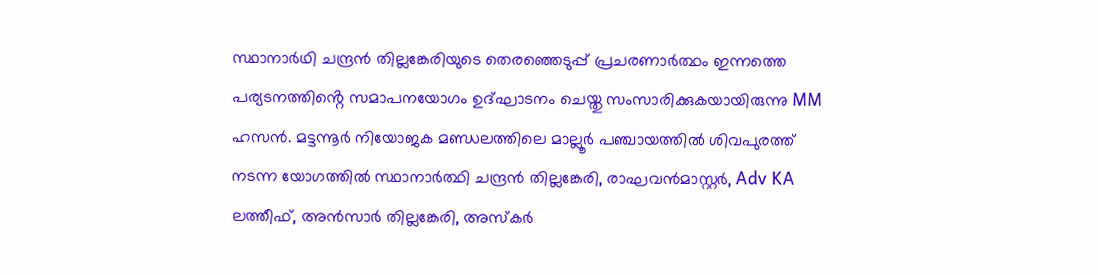സ്ഥാനാർഥി ചന്ദ്രൻ തില്ലങ്കേരിയുടെ തെരഞ്ഞെടുപ്പ് പ്രചരണാർത്ഥം ഇന്നത്തെ പര്യടനത്തിൻ്റെ സമാപനയോഗം ഉദ്ഘാടനം ചെയ്തു സംസാരിക്കുകയായിരുന്നു MM ഹസൻ. മട്ടന്നൂർ നിയോജക മണ്ഡലത്തിലെ മാല്ലൂർ പഞ്ചായത്തിൽ ശിവപുരത്ത് നടന്ന യോഗത്തിൽ സ്ഥാനാർത്ഥി ചന്ദ്രൻ തില്ലങ്കേരി, രാഘവൻമാസ്റ്റർ, Adv KA ലത്തീഫ്, അൻസാർ തില്ലങ്കേരി, അസ്കർ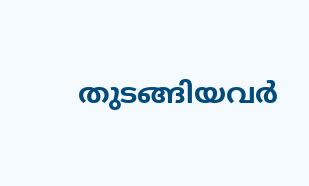തുടങ്ങിയവർ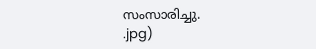സംസാരിച്ചു.
.jpg)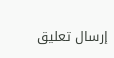إرسال تعليق